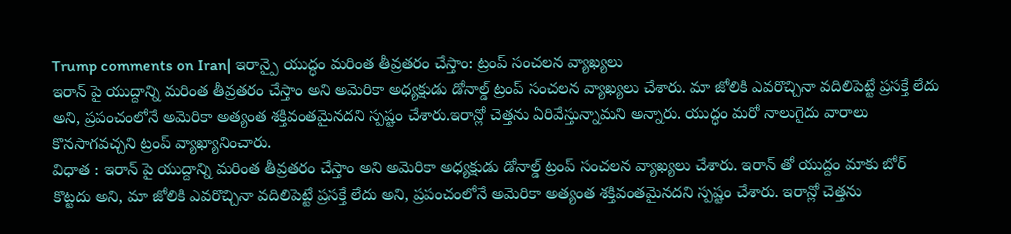Trump comments on Iran| ఇరాన్పై యుద్ధం మరింత తీవ్రతరం చేస్తాం: ట్రంప్ సంచలన వ్యాఖ్యలు
ఇరాన్ పై యుద్దాన్ని మరింత తీవ్రతరం చేస్తాం అని అమెరికా అధ్యక్షుడు డోనాల్డ్ ట్రంప్ సంచలన వ్యాఖ్యలు చేశారు. మా జోలికి ఎవరొచ్చినా వదిలిపెట్టే ప్రసక్తే లేదు అని, ప్రపంచంలోనే అమెరికా అత్యంత శక్తివంతమైనదని స్పష్టం చేశారు.ఇరాన్లో చెత్తను ఏరివేస్తున్నామని అన్నారు. యుద్ధం మరో నాలుగైదు వారాలు కొనసాగవచ్చని ట్రంప్ వ్యాఖ్యానించారు.
విధాత : ఇరాన్ పై యుద్దాన్ని మరింత తీవ్రతరం చేస్తాం అని అమెరికా అధ్యక్షుడు డోనాల్డ్ ట్రంప్ సంచలన వ్యాఖ్యలు చేశారు. ఇరాన్ తో యుద్దం మాకు బోర్ కొట్టదు అని, మా జోలికి ఎవరొచ్చినా వదిలిపెట్టే ప్రసక్తే లేదు అని, ప్రపంచంలోనే అమెరికా అత్యంత శక్తివంతమైనదని స్పష్టం చేశారు. ఇరాన్లో చెత్తను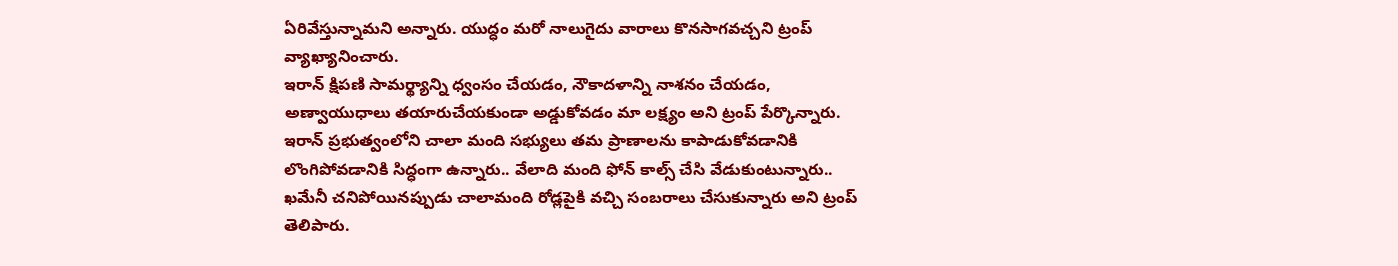ఏరివేస్తున్నామని అన్నారు. యుద్ధం మరో నాలుగైదు వారాలు కొనసాగవచ్చని ట్రంప్ వ్యాఖ్యానించారు.
ఇరాన్ క్షిపణి సామర్థ్యాన్ని ధ్వంసం చేయడం, నౌకాదళాన్ని నాశనం చేయడం, అణ్వాయుధాలు తయారుచేయకుండా అడ్డుకోవడం మా లక్ష్యం అని ట్రంప్ పేర్కొన్నారు. ఇరాన్ ప్రభుత్వంలోని చాలా మంది సభ్యులు తమ ప్రాణాలను కాపాడుకోవడానికి లొంగిపోవడానికి సిద్ధంగా ఉన్నారు.. వేలాది మంది ఫోన్ కాల్స్ చేసి వేడుకుంటున్నారు.. ఖమేనీ చనిపోయినప్పుడు చాలామంది రోడ్లపైకి వచ్చి సంబరాలు చేసుకున్నారు అని ట్రంప్ తెలిపారు.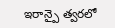ఇరాన్పై త్వరలో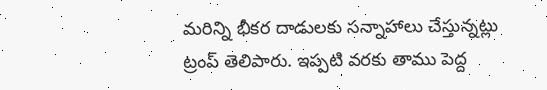మరిన్ని భీకర దాడులకు సన్నాహాలు చేస్తున్నట్లు ట్రంప్ తెలిపారు. ఇప్పటి వరకు తాము పెద్ద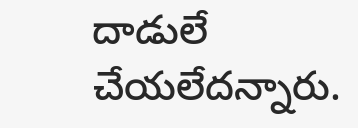దాడులే చేయలేదన్నారు.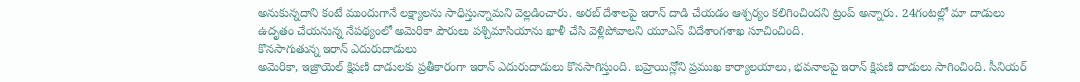అనుకున్నదాని కంటే ముందుగానే లక్ష్యాలను సాధిస్తున్నామని వెల్లడించారు. అరబ్ దేశాలపై ఇరాన్ దాడి చేయడం ఆశ్చర్యం కలిగించిందని ట్రంప్ అన్నారు. 24గంటల్లో మా దాడులు ఉదృతం చేయనున్న నేపథ్యంలో అమెరికా పౌరులు పశ్చిమాసియాను ఖాళీ చేసి వెళ్లిపోవాలని యూఎస్ విదేశాంగశాఖ సూచించింది.
కొనసాగుతున్న ఇరాన్ ఎదురుదాడులు
అమెరికా, ఇజ్రాయెల్ క్షిపణి దాడులకు ప్రతీకారంగా ఇరాన్ ఎదురుదాడులు కొనసాగిస్తుంది. బహ్రెయిన్లోని ప్రముఖ కార్యాలయాలు, భవనాలపై ఇరాన్ క్షిపణి దాడులు సాగించింది. సీనియర్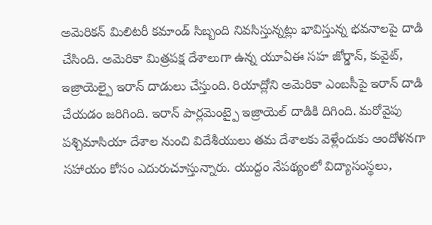అమెరికన్ మిలిటరీ కమాండ్ సిబ్బంది నివసిస్తున్నట్లు భావిస్తున్న భవనాలపై దాడి చేసింది. అమెరికా మిత్రపక్ష దేశాలుగా ఉన్న యూఏఈ సహ జోర్డాన్, కువైట్, ఇజ్రాయెల్పై ఇరాన్ దాడులు చేస్తుంది. రియాద్లోని అమెరికా ఎంబసీపై ఇరాన్ దాడి చేయడం జరిగింది. ఇరాన్ పార్లమెంట్పై ఇజ్రాయెల్ దాడికి దిగింది. మరోవైపు పశ్చిమాసియా దేశాల నుంచి విదేశీయులు తమ దేశాలకు వెళ్లేందుకు ఆందోళనగా సహాయం కోసం ఎదురుచూస్తున్నారు. యుద్దం నేపథ్యంలో విద్యాసంస్థలు,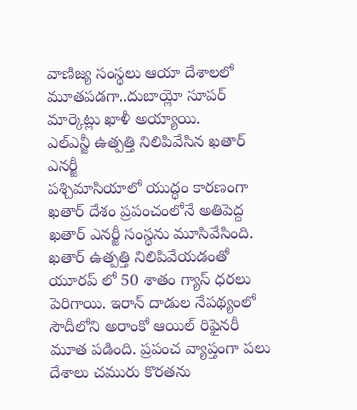వాణిజ్య సంస్థలు ఆయా దేశాలలో మూతపడగా..దుబాయ్లో సూపర్ మార్కెట్లు ఖాళీ అయ్యాయి.
ఎల్ఎన్జీ ఉత్పత్తి నిలిపివేసిన ఖతార్ ఎనర్జీ
పశ్చిమాసియాలో యుద్ధం కారణంగా ఖతార్ దేశం ప్రపంచంలోనే అతిపెద్ద ఖతార్ ఎనర్జీ సంస్థను మూసివేసింది. ఖతార్ ఉత్పత్తి నిలిపివేయడంతో యూరప్ లో 50 శాతం గ్యాస్ ధరలు పెరిగాయి. ఇరాన్ దాడుల నేపథ్యంలో సౌదీలోని అరాంకో ఆయిల్ రిఫైనరీ మూత పడింది. ప్రపంచ వ్యాప్తంగా పలు దేశాలు చమురు కొరతను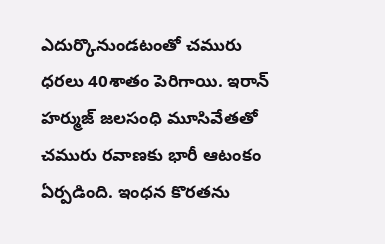ఎదుర్కొనుండటంతో చమురు ధరలు 40శాతం పెరిగాయి. ఇరాన్ హర్ముజ్ జలసంధి మూసివేతతో చమురు రవాణకు భారీ ఆటంకం ఏర్పడింది. ఇంధన కొరతను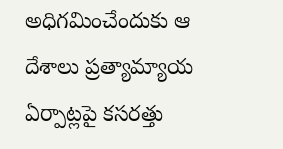అధిగమించేందుకు ఆ దేశాలు ప్రత్యామ్యాయ ఏర్పాట్లపై కసరత్తు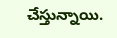చేస్తున్నాయి.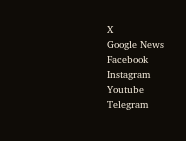X
Google News
Facebook
Instagram
Youtube
Telegram